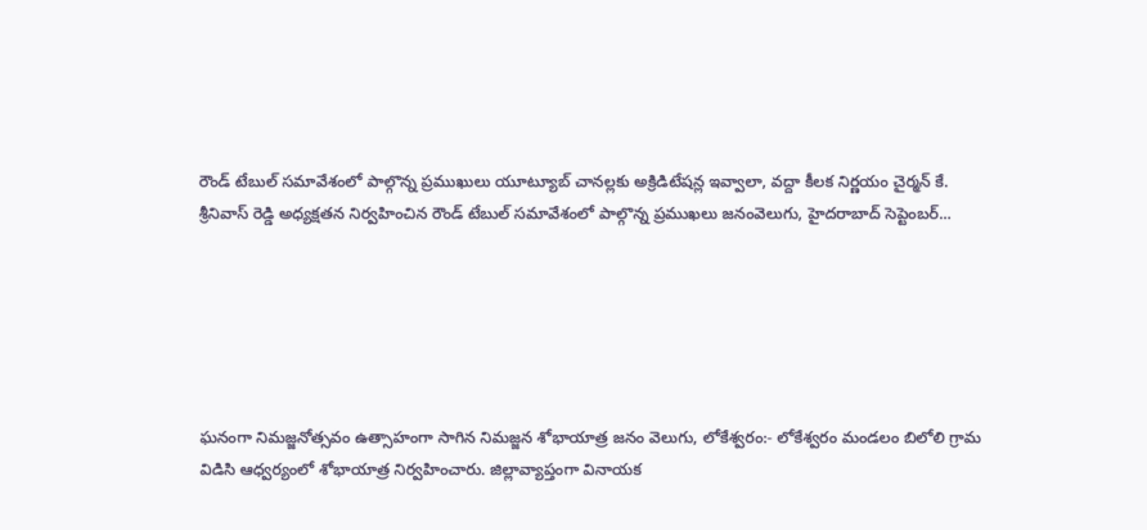రౌండ్ టేబుల్ సమావేశంలో పాల్గొన్న ప్రముఖులు యూట్యూబ్ చానల్లకు అక్రిడిటేషన్ల ఇవ్వాలా, వద్దా కీలక నిర్ణయం చైర్మన్ కే. శ్రీనివాస్ రెడ్డి అధ్యక్షతన నిర్వహించిన రౌండ్ టేబుల్ సమావేశంలో పాల్గొన్న ప్రముఖలు జనంవెలుగు, హైదరాబాద్ సెప్టెంబర్...






ఘనంగా నిమజ్జనోత్సవం ఉత్సాహంగా సాగిన నిమజ్జన శోభాయాత్ర జనం వెలుగు, లోకేశ్వరం:- లోకేశ్వరం మండలం బిలోలి గ్రామ విడిసి ఆధ్వర్యంలో శోభాయాత్ర నిర్వహించారు. జిల్లావ్యాప్తంగా వినాయక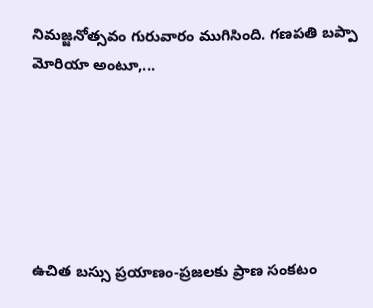నిమజ్జనోత్సవం గురువారం ముగిసింది. గణపతి బప్పా మోరియా అంటూ,...






ఉచిత బస్సు ప్రయాణం-ప్రజలకు ప్రాణ సంకటం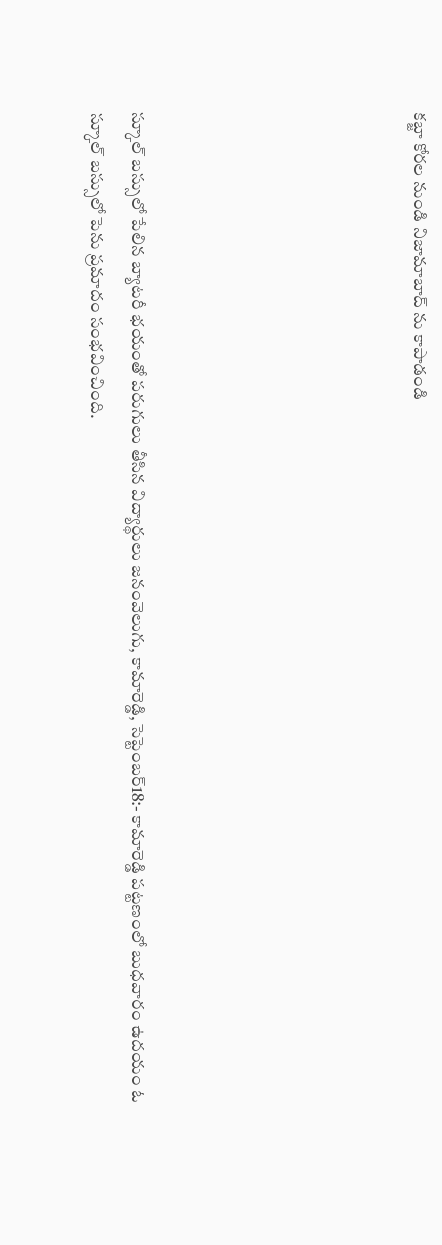కబ్జా కోరల నుండి నిజామాబాద్ ను కాపాడండి






స్కూల్ బస్సులో పేలిన బ్యాటరీ భయంతో పరుగులు తీసిన విద్యార్థులు జనంవెలుగు, కామారెడ్డి, సెప్టెంబర్18:- కామారెడ్డి పట్టణంలో బుధవారం ఉదయం ఓ స్కూల్ బస్సులో పెను ప్రమాదం సంభవించింది.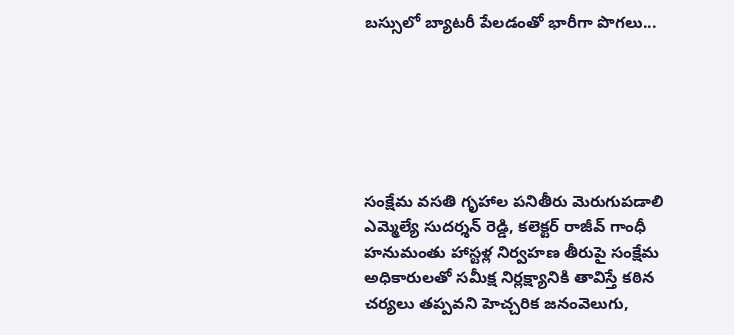బస్సులో బ్యాటరీ పేలడంతో భారీగా పొగలు...






సంక్షేమ వసతి గృహాల పనితీరు మెరుగుపడాలి ఎమ్మెల్యే సుదర్శన్ రెడ్డి, కలెక్టర్ రాజీవ్ గాంధీ హనుమంతు హాస్టళ్ల నిర్వహణ తీరుపై సంక్షేమ అధికారులతో సమీక్ష నిర్లక్ష్యానికి తావిస్తే కఠిన చర్యలు తప్పవని హెచ్చరిక జనంవెలుగు,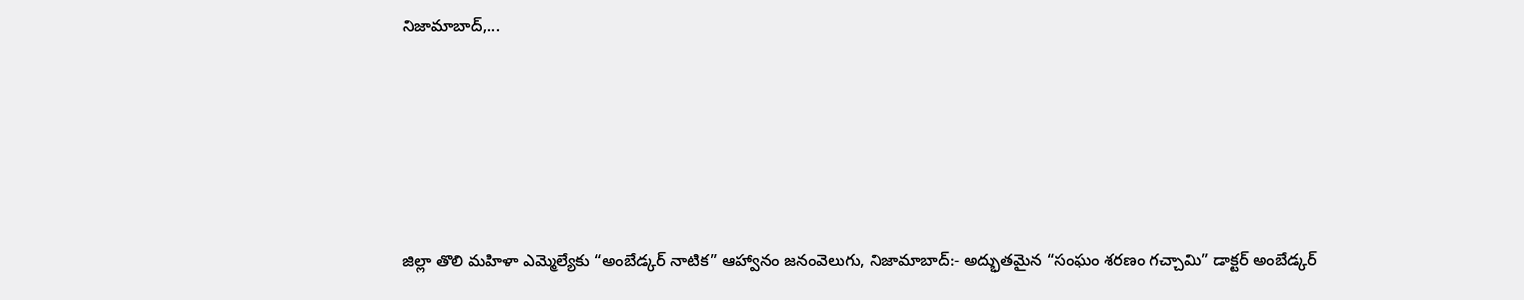నిజామాబాద్,...






జిల్లా తొలి మహిళా ఎమ్మెల్యేకు “అంబేడ్కర్ నాటిక” ఆహ్వానం జనంవెలుగు, నిజామాబాద్:- అద్భుతమైన “సంఘం శరణం గచ్చామి” డాక్టర్ అంబేడ్కర్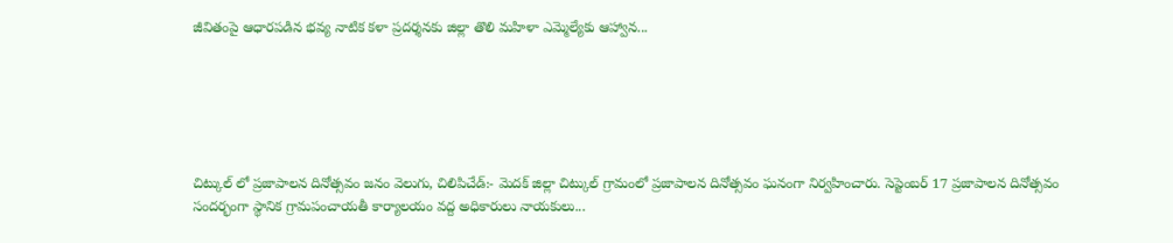జీవితంపై ఆధారపడిన భవ్య నాటిక కళా ప్రదర్శనకు జిల్లా తొలి మహిళా ఎమ్మెల్యేకు ఆహ్వాన...






చిట్కుల్ లో ప్రజాపాలన దినోత్సవం జనం వెలుగు, చిలిపిచేడ్:- మెదక్ జిల్లా చిట్కుల్ గ్రామంలో ప్రజాపాలన దినోత్సవం ఘనంగా నిర్వహించారు. సెప్టెంబర్ 17 ప్రజాపాలన దినోత్సవం సందర్భంగా స్థానిక గ్రామపంచాయతీ కార్యాలయం వద్ద అధికారులు నాయకులు...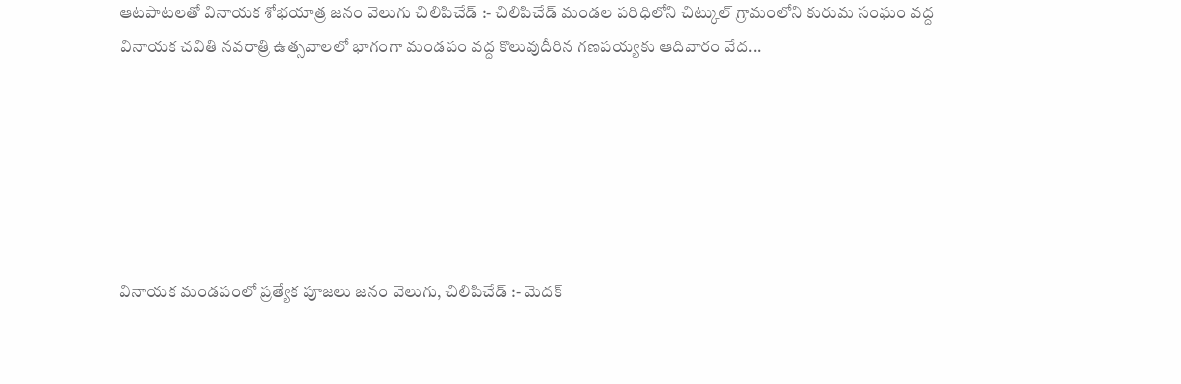ఆటపాటలతో వినాయక శోభయాత్ర జనం వెలుగు చిలిపిచేడ్ :- చిలిపిచేడ్ మండల పరిధిలోని చిట్కుల్ గ్రామంలోని కురుమ సంఘం వద్ద వినాయక చవితి నవరాత్రి ఉత్సవాలలో భాగంగా మండపం వద్ద కొలువుదీరిన గణపయ్యకు ఆదివారం వేద...






వినాయక మండపంలో ప్రత్యేక పూజలు జనం వెలుగు, చిలిపిచేడ్ :- మెదక్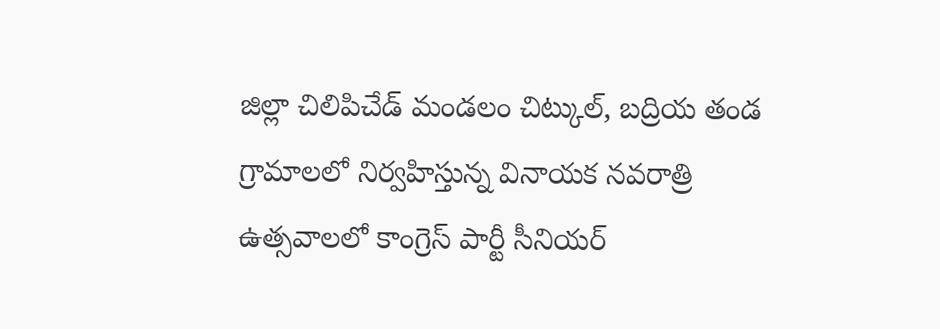జిల్లా చిలిపిచేడ్ మండలం చిట్కుల్, బద్రియ తండ గ్రామాలలో నిర్వహిస్తున్న వినాయక నవరాత్రి ఉత్సవాలలో కాంగ్రెస్ పార్టీ సీనియర్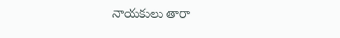నాయకులు తారా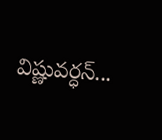విష్ణువర్ధన్...